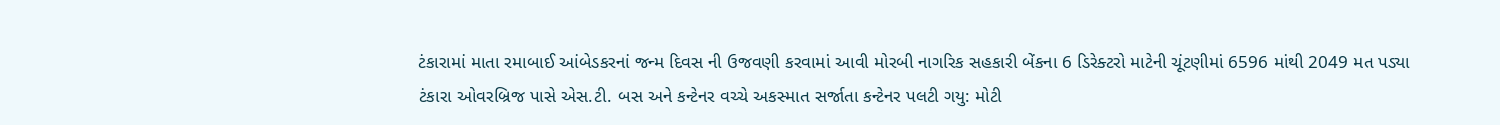ટંકારામાં માતા રમાબાઈ આંબેડકરનાં જન્મ દિવસ ની ઉજવણી કરવામાં આવી મોરબી નાગરિક સહકારી બેંકના 6 ડિરેક્ટરો માટેની ચૂંટણીમાં 6596 માંથી 2049 મત પડ્યા ટંકારા ઓવરબ્રિજ પાસે એસ.ટી. બસ અને કન્ટેનર વચ્ચે અકસ્માત સર્જાતા કન્ટેનર પલટી ગયુ: મોટી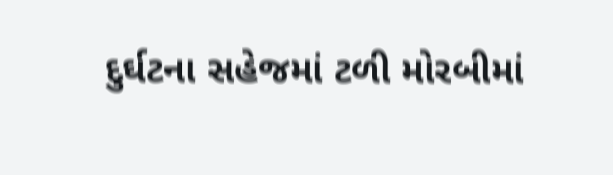દુર્ઘટના સહેજમાં ટળી મોરબીમાં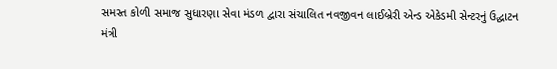સમસ્ત કોળી સમાજ સુધારણા સેવા મંડળ દ્વારા સંચાલિત નવજીવન લાઈબ્રેરી એન્ડ એકેડમી સેન્ટરનું ઉદ્ઘાટન મંત્રી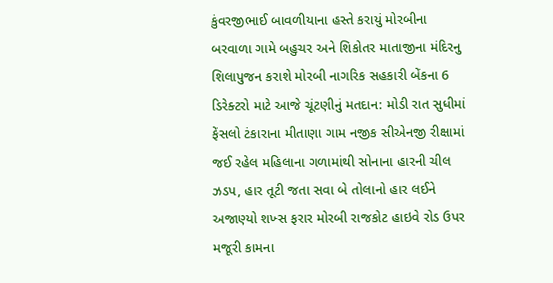કુંવરજીભાઈ બાવળીયાના હસ્તે કરાયું મોરબીના બરવાળા ગામે બહુચર અને શિકોતર માતાજીના મંદિરનુ શિલાપુજન કરાશે મોરબી નાગરિક સહકારી બેંકના 6 ડિરેક્ટરો માટે આજે ચૂંટણીનું મતદાન: મોડી રાત સુધીમાં ફેંસલો ટંકારાના મીતાણા ગામ નજીક સીએનજી રીક્ષામાં જઈ રહેલ મહિલાના ગળામાંથી સોનાના હારની ચીલ ઝડપ, હાર તૂટી જતા સવા બે તોલાનો હાર લઈને અજાણ્યો શખ્સ ફરાર મોરબી રાજકોટ હાઇવે રોડ ઉપર મજૂરી કામના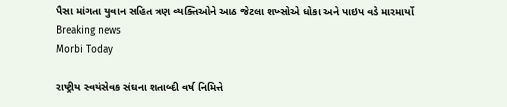પૈસા માંગતા યુવાન સહિત ત્રણ વ્યક્તિઓને આઠ જેટલા શખ્સોએ ધોકા અને પાઇપ વડે મારમાર્યો
Breaking news
Morbi Today

રાષ્ટ્રીય સ્વયંસેવક સંઘના શતાબ્દી વર્ષ નિમિત્તે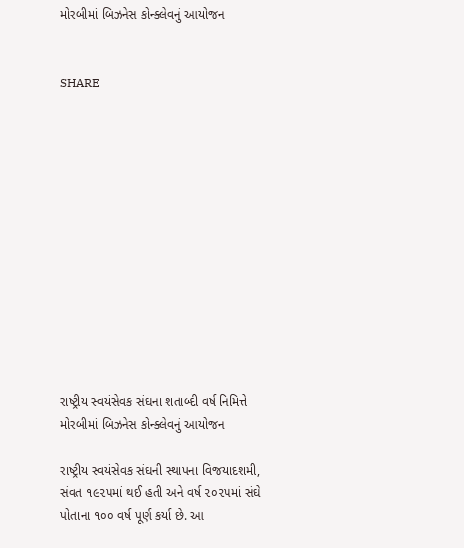મોરબીમાં બિઝનેસ કોન્ક્લેવનું આયોજન


SHARE













રાષ્ટ્રીય સ્વયંસેવક સંઘના શતાબ્દી વર્ષ નિમિત્તે મોરબીમાં બિઝનેસ કોન્ક્લેવનું આયોજન

રાષ્ટ્રીય સ્વયંસેવક સંઘની સ્થાપના વિજયાદશમી, સંવત ૧૯૨૫માં થઈ હતી અને વર્ષ ૨૦૨૫માં સંઘે પોતાના ૧૦૦ વર્ષ પૂર્ણ કર્યા છે. આ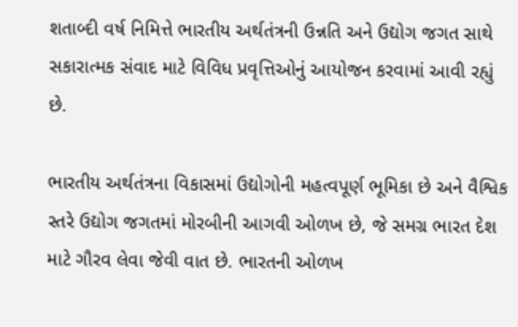શતાબ્દી વર્ષ નિમિત્તે ભારતીય અર્થતંત્રની ઉન્નતિ અને ઉદ્યોગ જગત સાથે સકારાત્મક સંવાદ માટે વિવિધ પ્રવૃત્તિઓનું આયોજન કરવામાં આવી રહ્યું છે.

ભારતીય અર્થતંત્રના વિકાસમાં ઉદ્યોગોની મહત્વપૂર્ણ ભૂમિકા છે અને વૈશ્વિક સ્તરે ઉદ્યોગ જગતમાં મોરબીની આગવી ઓળખ છે, જે સમગ્ર ભારત દેશ માટે ગૌરવ લેવા જેવી વાત છે. ભારતની ઓળખ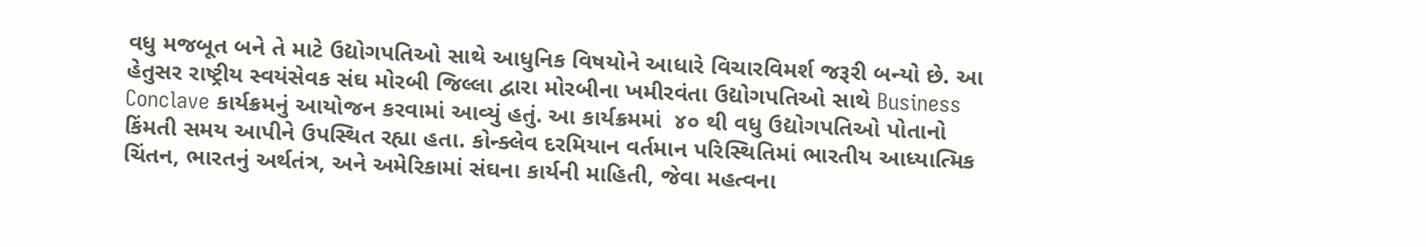વધુ મજબૂત બને તે માટે ઉદ્યોગપતિઓ સાથે આધુનિક વિષયોને આધારે વિચારવિમર્શ જરૂરી બન્યો છે. આ હેતુસર રાષ્ટ્રીય સ્વયંસેવક સંઘ મોરબી જિલ્લા દ્વારા મોરબીના ખમીરવંતા ઉદ્યોગપતિઓ સાથે Business Conclave કાર્યક્રમનું આયોજન કરવામાં આવ્યું હતું. આ કાર્યક્રમમાં  ૪૦ થી વધુ ઉદ્યોગપતિઓ પોતાનો કિંમતી સમય આપીને ઉપસ્થિત રહ્યા હતા. કોન્ક્લેવ દરમિયાન વર્તમાન પરિસ્થિતિમાં ભારતીય આધ્યાત્મિક ચિંતન, ભારતનું અર્થતંત્ર, અને અમેરિકામાં સંઘના કાર્યની માહિતી, જેવા મહત્વના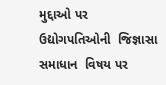મુદ્દાઓ પર ઉદ્યોગપતિઓની  જિજ્ઞાસા સમાધાન  વિષય પર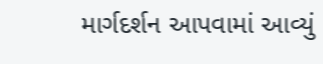માર્ગદર્શન આપવામાં આવ્યું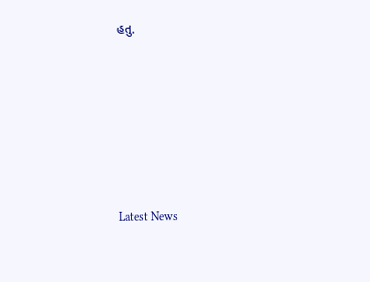હતુ.






Latest News